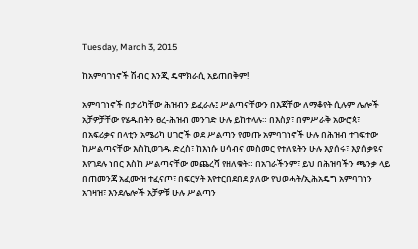Tuesday, March 3, 2015

ከአምባገነኖች ሽብር እንጂ ዴሞክራሲ አይጠበቅም!

አምባገነኖች በታሪካቸው ሕዝብን ይፈራሉ፤ ሥልጣናቸውን በእጃቸው ለማቆየት ሲሉም ሌሎች አቻዎቻቸው የሄዱበትን ፀረ-ሕዝብ መንገድ ሁሉ ይከተላሉ። በእስያ፣ በምሥራቅ አውሮጳ፣ በአፍሪቃና በላቲን አሜሪካ ሀገሮች ወደ ሥልጣን የመጡ አምባገነኖች ሁሉ በሕዝብ ተገፍተው ከሥልጣናቸው እስኪወገዱ ድረስ፣ ከእነሱ ሀሳብና መስመር የተለዩትን ሁሉ እያሰሩ፣ እያሰቃዩና እየገደሉ ነበር እስከ ሥልጣናቸው መጨረሻ የዘለቁት። በአገራችንም፣ ይህ በሕዝባችን ጫንቃ ላይ በጠመንጃ አፈሙዝ ተፈናጦ፣ በፍርሃት እየተርበደበደ ያለው የህወሓት/ኢሕአዴግ አምባገነን አገዛዝ፣ እንደሌሎች አቻዎቹ ሁሉ ሥልጣን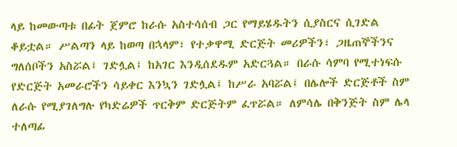ላይ ከመውጣቱ በፊት ጀምሮ ከራሱ አስተሳሰብ ጋር የማይሄዱትን ሲያስርና ሲገድል ቆይቷል። ሥልጣን ላይ ከወጣ በኋላም፣ የተቃዋሚ ድርጅት መሪዎችን፣ ጋዜጠኞችንና ግለሰቦችን አስሯል፤ ገድሏል፤ ከአገር እንዲሰደዱም አድርጓል። በራሱ ሳምባ የሚተነፍሱ የድርጅት አመራሮችን ሳይቀር እንኳን ገድሏል፤ ከሥራ አባሯል፤ በሌሎች ድርጅቶች ስም ለራሱ የሚያገለግሉ የካድሬዎች ጥርቅም ድርጅትም ፈጥሯል። ለምሳሌ በቅንጅት ስም ሌላ ተለጣፊ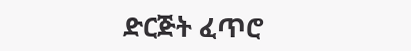ድርጅት ፈጥሮ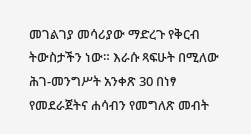መገልገያ መሳሪያው ማድረጉ የቅርብ ትውስታችን ነው። እራሱ ጻፍሁት በሚለው ሕገ-መንግሥት አንቀጽ 30 በነፃ የመደራጀትና ሐሳብን የመግለጽ መብት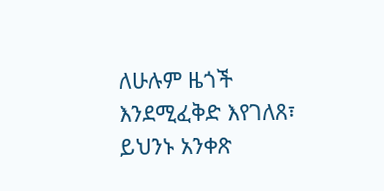ለሁሉም ዜጎች እንደሚፈቅድ እየገለጸ፣ ይህንኑ አንቀጽ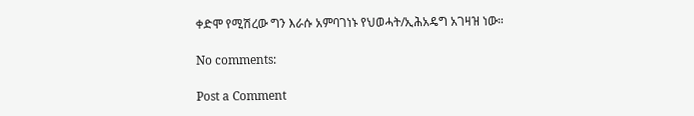ቀድሞ የሚሽረው ግን እራሱ አምባገነኑ የህወሓት/ኢሕአዴግ አገዛዝ ነው።

No comments:

Post a Comment